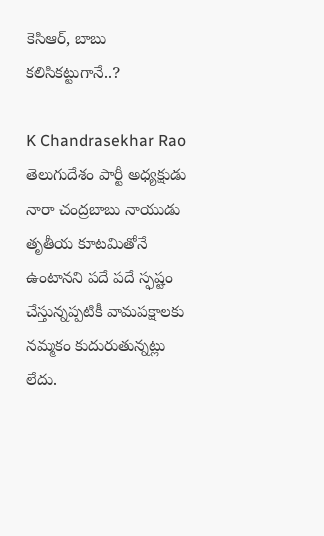కెసిఆర్, బాబు కలిసికట్టుగానే..?

K Chandrasekhar Rao
తెలుగుదేశం పార్టీ అధ్యక్షుడు నారా చంద్రబాబు నాయుడు తృతీయ కూటమితోనే ఉంటానని పదే పదే స్ఫష్టం చేస్తున్నప్పటికీ వామపక్షాలకు నమ్మకం కుదురుతున్నట్లు లేదు.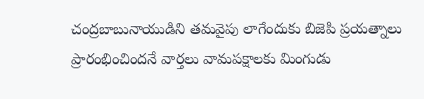చంద్రబాబునాయుడిని తమవైపు లాగేందుకు బిజెపి ప్రయత్నాలు ప్రారంభించిందనే వార్తలు వామపక్షాలకు మింగుడు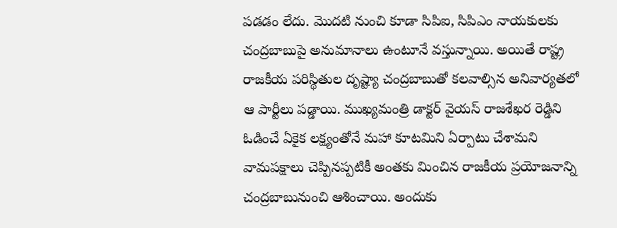పడడం లేదు. మొదటి నుంచి కూడా సిపిఐ, సిపిఎం నాయకులకు చంద్రబాబుపై అనుమానాలు ఉంటూనే వస్తున్నాయి. అయితే రాష్ట్ర రాజకీయ పరిస్థితుల దృష్ట్యా చంద్రబాబుతో కలవాల్సిన అనివార్యతలో ఆ పార్టీలు పడ్డాయి. ముఖ్యమంత్రి డాక్టర్ వైయస్ రాజశేఖర రెడ్డిని ఓడించే ఏకైక లక్ష్యంతోనే మహా కూటమిని ఏర్పాటు చేశామని వామపక్షాలు చెప్పినప్పటికీ అంతకు మించిన రాజకీయ ప్రయోజనాన్ని చంద్రబాబునుంచి ఆశించాయి. అందుకు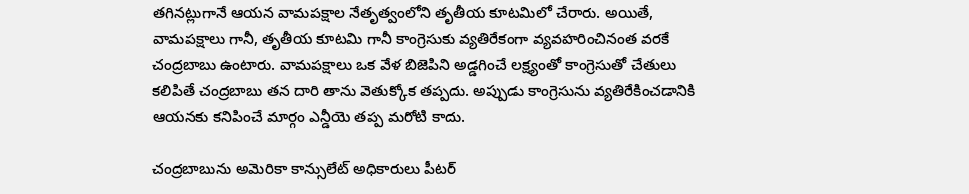తగినట్లుగానే ఆయన వామపక్షాల నేతృత్వంలోని తృతీయ కూటమిలో చేరారు. అయితే, వామపక్షాలు గానీ, తృతీయ కూటమి గానీ కాంగ్రెసుకు వ్యతిరేకంగా వ్యవహరించినంత వరకే చంద్రబాబు ఉంటారు. వామపక్షాలు ఒక వేళ బిజెపిని అడ్డగించే లక్ష్యంతో కాంగ్రెసుతో చేతులు కలిపితే చంద్రబాబు తన దారి తాను వెతుక్కోక తప్పదు. అప్పుడు కాంగ్రెసును వ్యతిరేకించడానికి ఆయనకు కనిపించే మార్గం ఎన్డీయె తప్ప మరోటి కాదు.

చంద్రబాబును అమెరికా కాన్సులేట్ అధికారులు పీటర్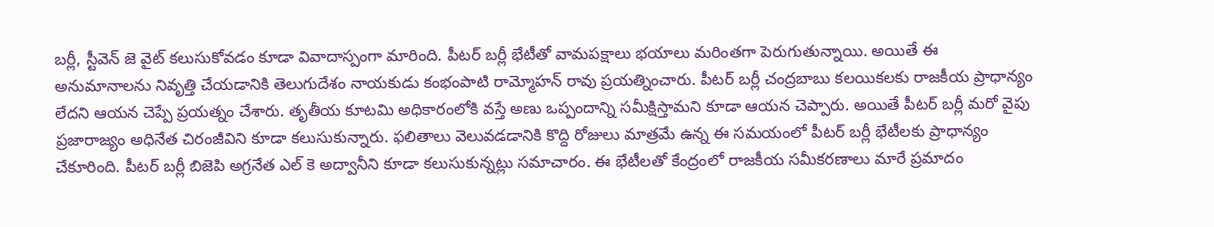బర్లీ, స్టీవెన్ జె వైట్ కలుసుకోవడం కూడా వివాదాస్పంగా మారింది. పీటర్ బర్లీ భేటీతో వామపక్షాలు భయాలు మరింతగా పెరుగుతున్నాయి. అయితే ఈ అనుమానాలను నివృత్తి చేయడానికి తెలుగుదేశం నాయకుడు కంభంపాటి రామ్మోహన్ రావు ప్రయత్నించారు. పీటర్ బర్లీ చంద్రబాబు కలయికలకు రాజకీయ ప్రాధాన్యం లేదని ఆయన చెప్పే ప్రయత్నం చేశారు. తృతీయ కూటమి అధికారంలోకి వస్తే అణు ఒప్పందాన్ని సమీక్షిస్తామని కూడా ఆయన చెప్పారు. అయితే పీటర్ బర్లీ మరో వైపు ప్రజారాజ్యం అధినేత చిరంజీవిని కూడా కలుసుకున్నారు. ఫలితాలు వెలువడడానికి కొద్ది రోజులు మాత్రమే ఉన్న ఈ సమయంలో పీటర్ బర్లీ భేటీలకు ప్రాధాన్యం చేకూరింది. పీటర్ బర్లీ బిజెపి అగ్రనేత ఎల్ కె అద్వానీని కూడా కలుసుకున్నట్లు సమాచారం. ఈ భేటీలతో కేంద్రంలో రాజకీయ సమీకరణాలు మారే ప్రమాదం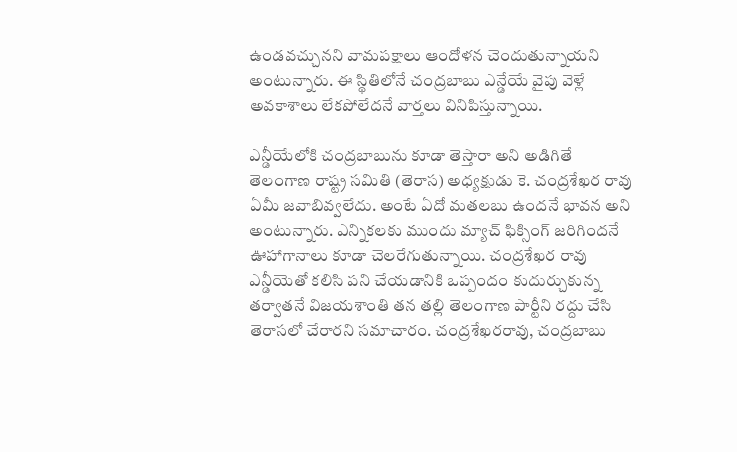ఉండవచ్చునని వామపక్షాలు ఆందోళన చెందుతున్నాయని అంటున్నారు. ఈ స్థితిలోనే చంద్రబాబు ఎన్డేయే వైపు వెళ్లే అవకాశాలు లేకపోలేదనే వార్తలు వినిపిస్తున్నాయి.

ఎన్డీయేలోకి చంద్రబాబును కూడా తెస్తారా అని అడిగితే తెలంగాణ రాష్ట్ర సమితి (తెరాస) అధ్యక్షుడు కె. చంద్రశేఖర రావు ఏమీ జవాబివ్వలేదు. అంటే ఏదో మతలబు ఉందనే భావన అని అంటున్నారు. ఎన్నికలకు ముందు మ్యాచ్ ఫిక్సింగ్ జరిగిందనే ఊహాగానాలు కూడా చెలరేగుతున్నాయి. చంద్రశేఖర రావు ఎన్డీయెతో కలిసి పని చేయడానికి ఒప్పందం కుదుర్చుకున్న తర్వాతనే విజయశాంతి తన తల్లి తెలంగాణ పార్టీని రద్దు చేసి తెరాసలో చేరారని సమాచారం. చంద్రశేఖరరావు, చంద్రబాబు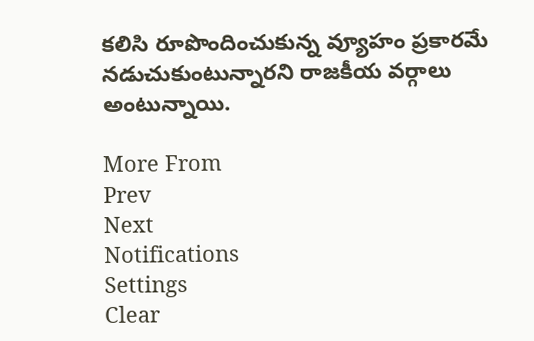కలిసి రూపొందించుకున్న వ్యూహం ప్రకారమే నడుచుకుంటున్నారని రాజకీయ వర్గాలు అంటున్నాయి.

More From
Prev
Next
Notifications
Settings
Clear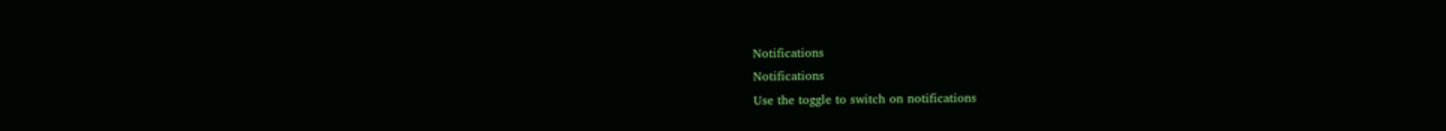Notifications
Notifications
Use the toggle to switch on notifications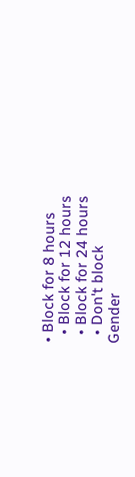• Block for 8 hours
  • Block for 12 hours
  • Block for 24 hours
  • Don't block
Gender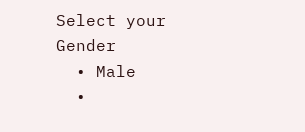Select your Gender
  • Male
  •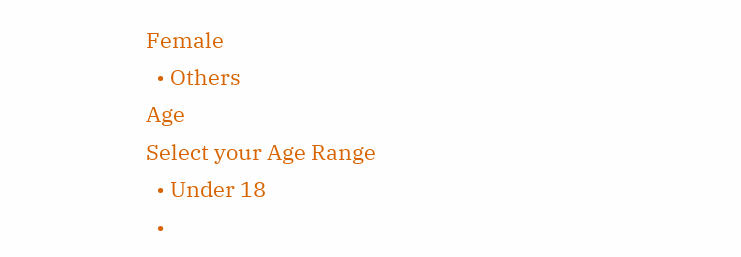Female
  • Others
Age
Select your Age Range
  • Under 18
  •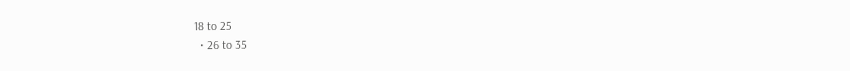18 to 25
  • 26 to 35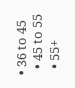• 36 to 45
  • 45 to 55
  • 55+